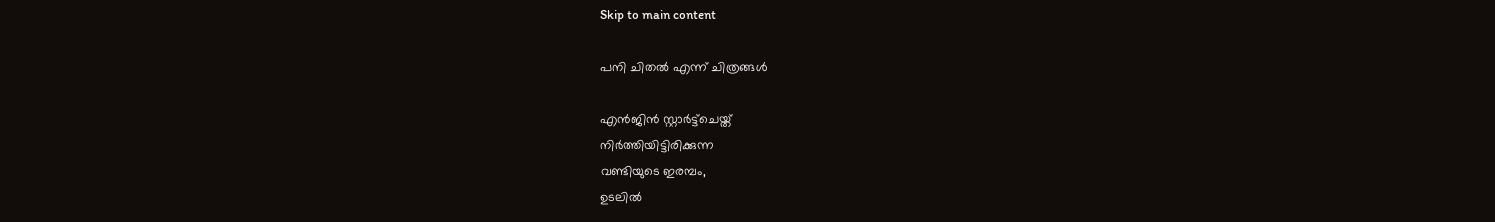Skip to main content

പനി ചിതൽ എന്ന് ചിത്രങ്ങൾ

എൻജിൻ സ്റ്റാർട്ട്ചെയ്ത്
നിർത്തിയിട്ടിരിക്കുന്ന
വണ്ടിയുടെ ഇരമ്പം,
ഉടലിൽ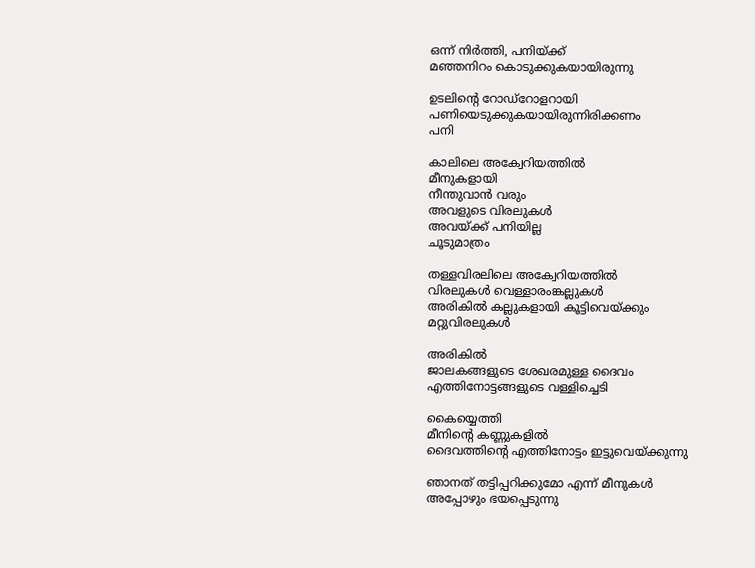ഒന്ന് നിർത്തി, പനിയ്ക്ക്
മഞ്ഞനിറം കൊടുക്കുകയായിരുന്നു

ഉടലിന്റെ റോഡ്റോളറായി പണിയെടുക്കുകയായിരുന്നിരിക്കണം
പനി

കാലിലെ അക്വേറിയത്തിൽ
മീനുകളായി
നീന്തുവാൻ വരും
അവളുടെ വിരലുകൾ
അവയ്ക്ക് പനിയില്ല
ചൂടുമാത്രം

തള്ളവിരലിലെ അക്വേറിയത്തിൽ
വിരലുകൾ വെള്ളാരംങ്കല്ലുകൾ
അരികിൽ കല്ലുകളായി കൂട്ടിവെയ്ക്കും
മറ്റുവിരലുകൾ

അരികിൽ
ജാലകങ്ങളുടെ ശേഖരമുള്ള ദൈവം
എത്തിനോട്ടങ്ങളുടെ വള്ളിച്ചെടി

കൈയ്യെത്തി
മീനിന്റെ കണ്ണുകളിൽ
ദൈവത്തിന്റെ എത്തിനോട്ടം ഇട്ടുവെയ്ക്കുന്നു

ഞാനത് തട്ടിപ്പറിക്കുമോ എന്ന് മീനുകൾ
അപ്പോഴും ഭയപ്പെടുന്നു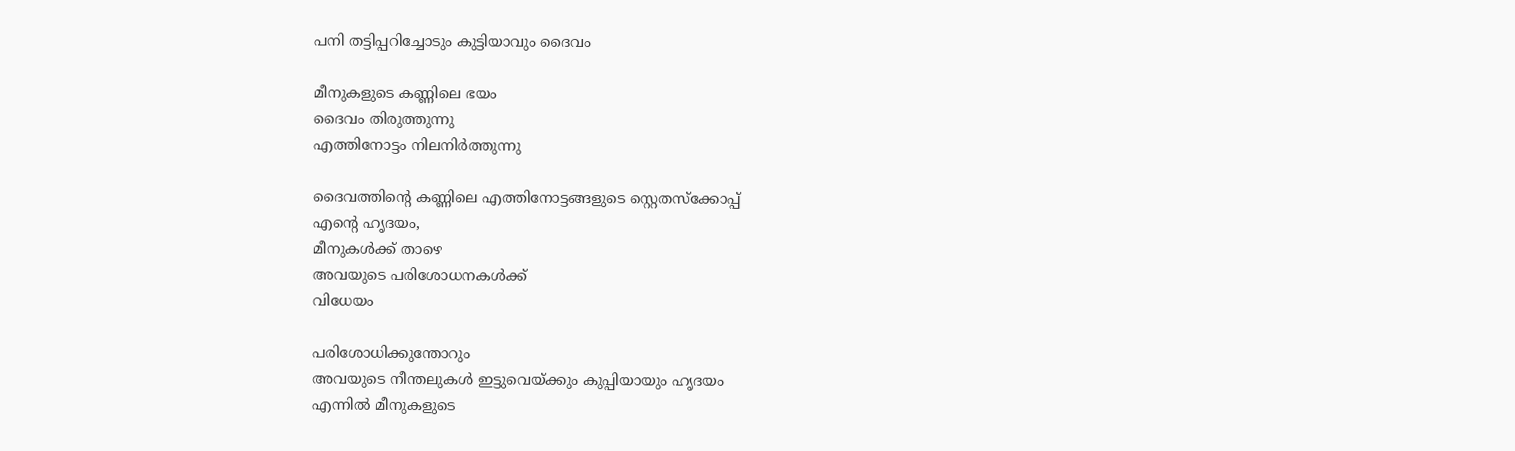പനി തട്ടിപ്പറിച്ചോടും കുട്ടിയാവും ദൈവം

മീനുകളുടെ കണ്ണിലെ ഭയം
ദൈവം തിരുത്തുന്നു
എത്തിനോട്ടം നിലനിർത്തുന്നു

ദൈവത്തിന്റെ കണ്ണിലെ എത്തിനോട്ടങ്ങളുടെ സ്റ്റെതസ്ക്കോപ്പ്
എന്റെ ഹൃദയം,
മീനുകൾക്ക് താഴെ
അവയുടെ പരിശോധനകൾക്ക്
വിധേയം

പരിശോധിക്കുന്തോറും
അവയുടെ നീന്തലുകൾ ഇട്ടുവെയ്ക്കും കുപ്പിയായും ഹൃദയം
എന്നിൽ മീനുകളുടെ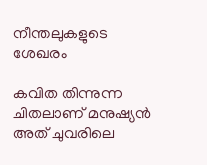നീന്തലുകളുടെ
ശേഖരം

കവിത തിന്നുന്ന ചിതലാണ് മനുഷ്യൻ
അത് ചുവരിലെ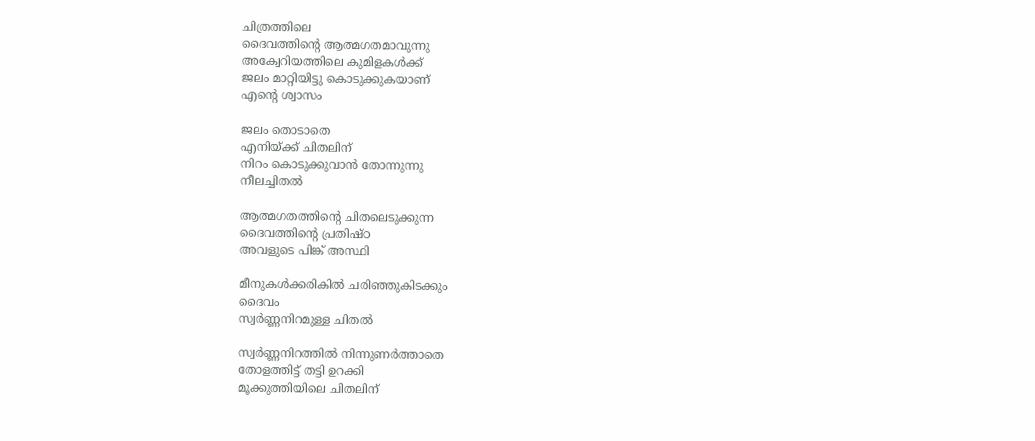ചിത്രത്തിലെ
ദൈവത്തിന്റെ ആത്മഗതമാവുന്നു
അക്വേറിയത്തിലെ കുമിളകൾക്ക്
ജലം മാറ്റിയിട്ടു കൊടുക്കുകയാണ്
എന്റെ ശ്വാസം

ജലം തൊടാതെ
എനിയ്ക്ക് ചിതലിന്
നിറം കൊടുക്കുവാൻ തോന്നുന്നു
നീലച്ചിതൽ

ആത്മഗതത്തിന്റെ ചിതലെടുക്കുന്ന
ദൈവത്തിന്റെ പ്രതിഷ്ഠ
അവളുടെ പിങ്ക് അസ്ഥി

മീനുകൾക്കരികിൽ ചരിഞ്ഞുകിടക്കും
ദൈവം
സ്വർണ്ണനിറമുള്ള ചിതൽ

സ്വർണ്ണനിറത്തിൽ നിന്നുണർത്താതെ
തോളത്തിട്ട് തട്ടി ഉറക്കി
മൂക്കുത്തിയിലെ ചിതലിന്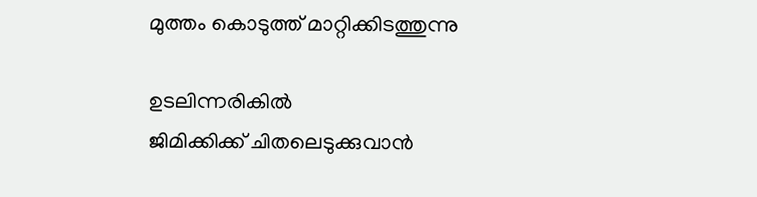മുത്തം കൊടുത്ത് മാറ്റിക്കിടത്തുന്നു

ഉടലിന്നരികിൽ
ജിമിക്കിക്ക് ചിതലെടുക്കുവാൻ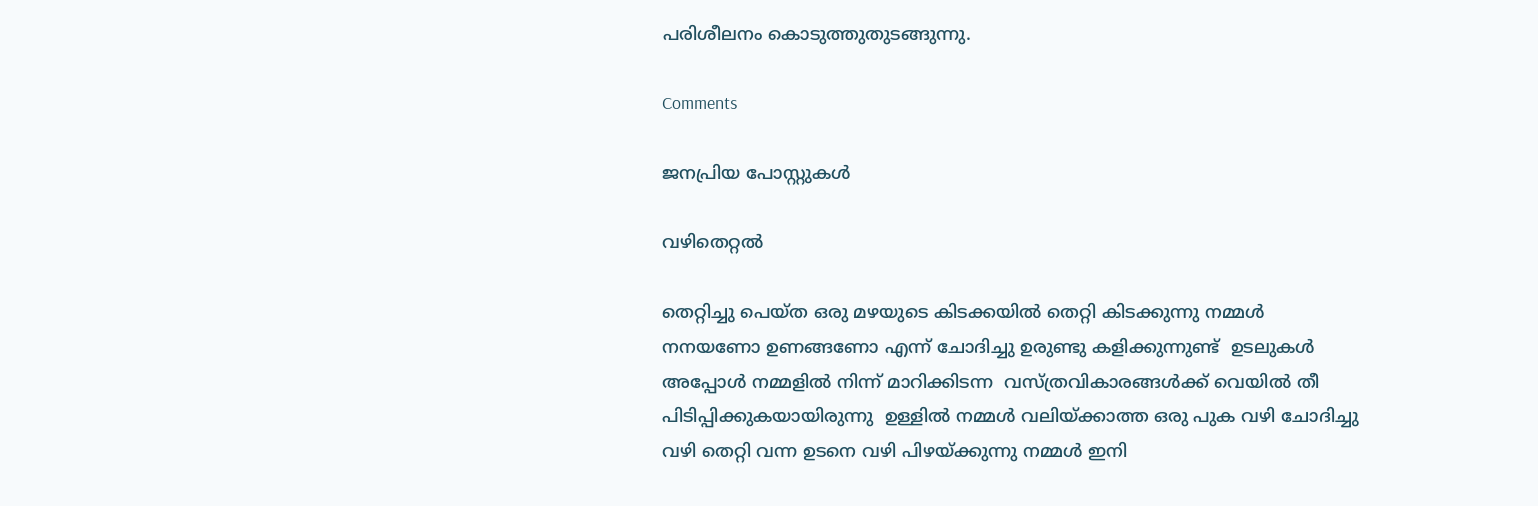പരിശീലനം കൊടുത്തുതുടങ്ങുന്നു.

Comments

ജനപ്രിയ പോസ്റ്റുകൾ

വഴിതെറ്റൽ

തെറ്റിച്ചു പെയ്ത ഒരു മഴയുടെ കിടക്കയിൽ തെറ്റി കിടക്കുന്നു നമ്മൾ നനയണോ ഉണങ്ങണോ എന്ന് ചോദിച്ചു ഉരുണ്ടു കളിക്കുന്നുണ്ട്  ഉടലുകൾ അപ്പോൾ നമ്മളിൽ നിന്ന് മാറിക്കിടന്ന  വസ്ത്രവികാരങ്ങൾക്ക് വെയിൽ തീ  പിടിപ്പിക്കുകയായിരുന്നു  ഉള്ളിൽ നമ്മൾ വലിയ്ക്കാത്ത ഒരു പുക വഴി ചോദിച്ചു വഴി തെറ്റി വന്ന ഉടനെ വഴി പിഴയ്ക്കുന്നു നമ്മൾ ഇനി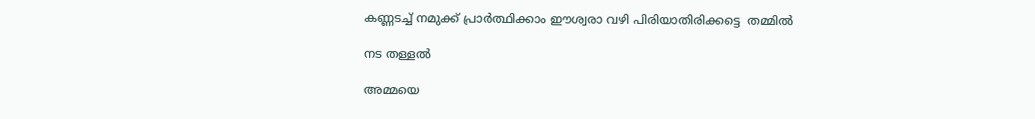കണ്ണടച്ച് നമുക്ക് പ്രാർത്ഥിക്കാം ഈശ്വരാ വഴി പിരിയാതിരിക്കട്ടെ  തമ്മിൽ

നട തള്ളൽ

അമ്മയെ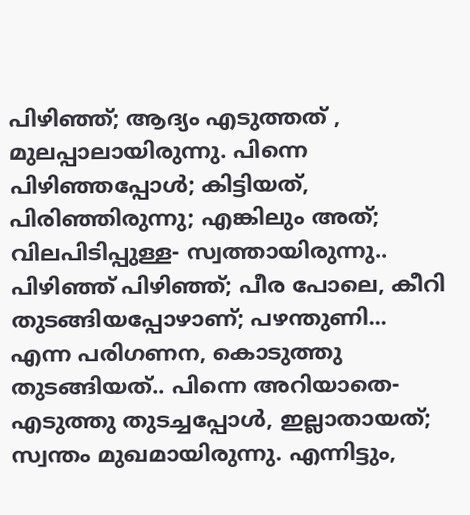പിഴിഞ്ഞ്; ആദ്യം എടുത്തത്‌ , മുലപ്പാലായിരുന്നു. പിന്നെ പിഴിഞ്ഞപ്പോൾ; കിട്ടിയത്, പിരിഞ്ഞിരുന്നു; എങ്കിലും അത്; വിലപിടിപ്പുള്ള- സ്വത്തായിരുന്നു.. പിഴിഞ്ഞ് പിഴിഞ്ഞ്; പീര പോലെ, കീറി തുടങ്ങിയപ്പോഴാണ്; പഴന്തുണി... എന്ന പരിഗണന, കൊടുത്തു തുടങ്ങിയത്.. പിന്നെ അറിയാതെ- എടുത്തു തുടച്ചപ്പോൾ, ഇല്ലാതായത്; സ്വന്തം മുഖമായിരുന്നു. എന്നിട്ടും,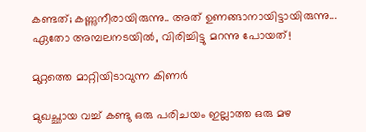കണ്ടത്; കണ്ണുനീരായിരുന്നു.. അത് ഉണങ്ങാനായിട്ടായിരുന്നു... ഏതോ അമ്പലനടയിൽ, വിരിച്ചിട്ടു മറന്നു പോയത്!

മുറ്റത്തെ മാറ്റിയിടാവുന്ന കിണർ

മുഖച്ഛായ വച്ച് കണ്ടു ഒരു പരിചയം ഇല്ലാത്ത ഒരു മഴ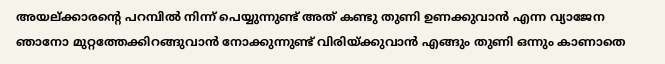അയല്ക്കാരന്റെ പറമ്പിൽ നിന്ന് പെയ്യുന്നുണ്ട് അത് കണ്ടു തുണി ഉണക്കുവാൻ എന്ന വ്യാജേന ഞാനോ മുറ്റത്തേക്കിറങ്ങുവാൻ നോക്കുന്നുണ്ട് വിരിയ്ക്കുവാൻ എങ്ങും തുണി ഒന്നും കാണാതെ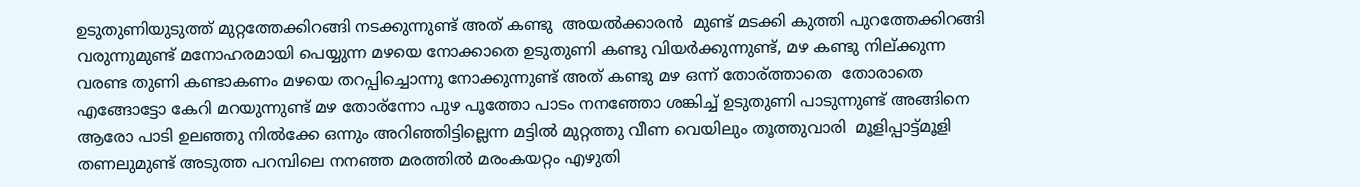ഉടുതുണിയുടുത്ത് മുറ്റത്തേക്കിറങ്ങി നടക്കുന്നുണ്ട് അത് കണ്ടു  അയൽക്കാരൻ  മുണ്ട് മടക്കി കുത്തി പുറത്തേക്കിറങ്ങി വരുന്നുമുണ്ട് മനോഹരമായി പെയ്യുന്ന മഴയെ നോക്കാതെ ഉടുതുണി കണ്ടു വിയർക്കുന്നുണ്ട്‌, മഴ കണ്ടു നില്ക്കുന്ന വരണ്ട തുണി കണ്ടാകണം മഴയെ തറപ്പിച്ചൊന്നു നോക്കുന്നുണ്ട് അത് കണ്ടു മഴ ഒന്ന് തോര്ത്താതെ  തോരാതെ എങ്ങോട്ടോ കേറി മറയുന്നുണ്ട്‌ മഴ തോര്ന്നോ പുഴ പൂത്തോ പാടം നനഞ്ഞോ ശങ്കിച്ച് ഉടുതുണി പാടുന്നുണ്ട് അങ്ങിനെ ആരോ പാടി ഉലഞ്ഞു നിൽക്കേ ഒന്നും അറിഞ്ഞിട്ടില്ലെന്ന മട്ടിൽ മുറ്റത്തു വീണ വെയിലും തൂത്തുവാരി  മൂളിപ്പാട്ട്മൂളി  തണലുമുണ്ട് അടുത്ത പറമ്പിലെ നനഞ്ഞ മരത്തിൽ മരംകയറ്റം എഴുതി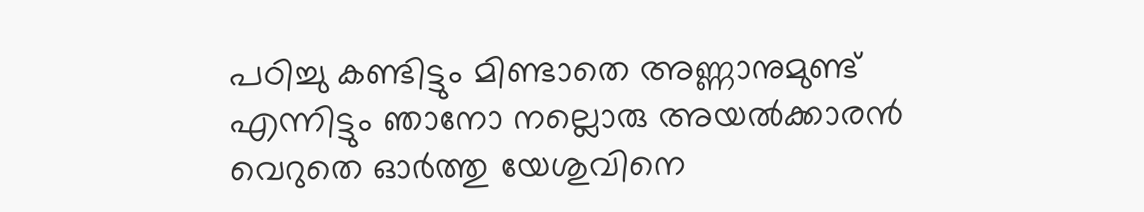പഠിച്ചു കണ്ടിട്ടും മിണ്ടാതെ അണ്ണാനുമുണ്ട്‌ എന്നിട്ടും ഞാനോ നല്ലൊരു അയൽക്കാരൻ വെറുതെ ഓർത്തു യേശുവിനെ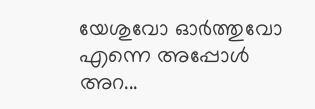യേശുവോ ഓർത്തുവോ എന്നെ അപ്പോൾ അറ...